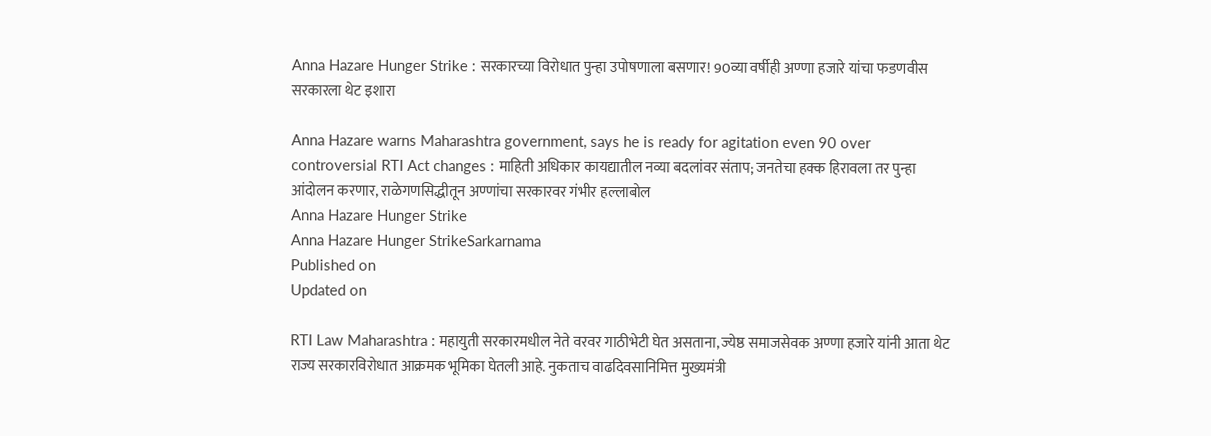Anna Hazare Hunger Strike : सरकारच्या विरोधात पुन्हा उपोषणाला बसणार! 90व्या वर्षीही अण्णा हजारे यांचा फडणवीस सरकारला थेट इशारा

Anna Hazare warns Maharashtra government, says he is ready for agitation even 90 over controversial RTI Act changes : माहिती अधिकार कायद्यातील नव्या बदलांवर संताप; जनतेचा हक्क हिरावला तर पुन्हा आंदोलन करणार, राळेगणसिद्धीतून अण्णांचा सरकारवर गंभीर हल्लाबोल
Anna Hazare Hunger Strike
Anna Hazare Hunger StrikeSarkarnama
Published on
Updated on

RTI Law Maharashtra : महायुती सरकारमधील नेते वरवर गाठीभेटी घेत असताना, ज्येष्ठ समाजसेवक अण्णा हजारे यांनी आता थेट राज्य सरकारविरोधात आक्रमक भूमिका घेतली आहे. नुकताच वाढदिवसानिमित्त मुख्यमंत्री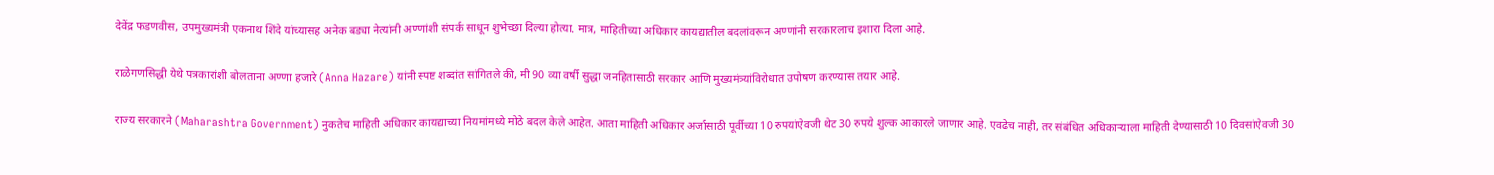देवेंद्र फडणवीस, उपमुख्यमंत्री एकनाथ शिंदे यांच्यासह अनेक बड्या नेत्यांनी अण्णांशी संपर्क साधून शुभेच्छा दिल्या होत्या. मात्र, माहितीच्या अधिकार कायद्यातील बदलांवरून अण्णांनी सरकारलाच इशारा दिला आहे.

राळेगणसिद्धी येथे पत्रकारांशी बोलताना अण्णा हजारे (Anna Hazare) यांनी स्पष्ट शब्दांत सांगितले की, मी 90 व्या वर्षी सुद्धा जनहितासाठी सरकार आणि मुख्यमंत्र्यांविरोधात उपोषण करण्यास तयार आहे.

राज्य सरकारने (Maharashtra Government) नुकतेच माहिती अधिकार कायद्याच्या नियमांमध्ये मोठे बदल केले आहेत. आता माहिती अधिकार अर्जासाठी पूर्वीच्या 10 रुपयांऐवजी थेट 30 रुपये शुल्क आकारले जाणार आहे. एवढेच नाही, तर संबंधित अधिकाऱ्याला माहिती देण्यासाठी 10 दिवसांऐवजी 30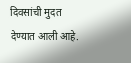दिवसांची मुदत देण्यात आली आहे.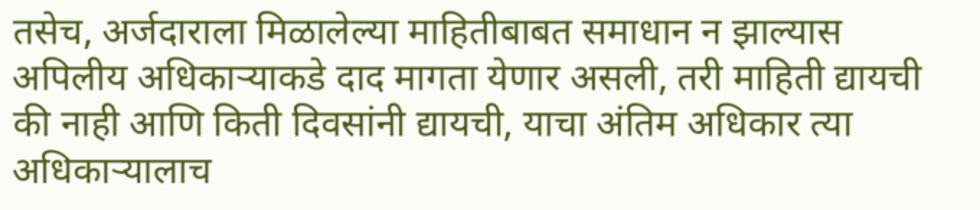तसेच, अर्जदाराला मिळालेल्या माहितीबाबत समाधान न झाल्यास अपिलीय अधिकाऱ्याकडे दाद मागता येणार असली, तरी माहिती द्यायची की नाही आणि किती दिवसांनी द्यायची, याचा अंतिम अधिकार त्या अधिकाऱ्यालाच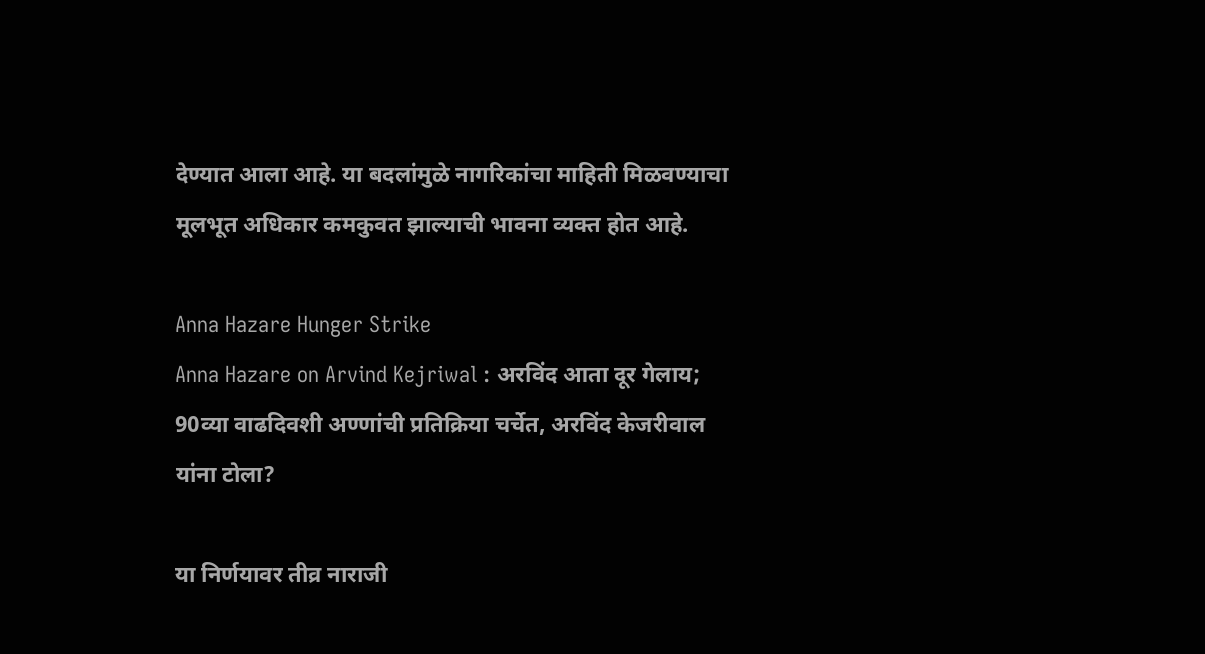देण्यात आला आहे. या बदलांमुळे नागरिकांचा माहिती मिळवण्याचा मूलभूत अधिकार कमकुवत झाल्याची भावना व्यक्त होत आहे.

Anna Hazare Hunger Strike
Anna Hazare on Arvind Kejriwal : अरविंद आता दूर गेलाय; 90व्या वाढदिवशी अण्णांची प्रतिक्रिया चर्चेत, अरविंद केजरीवाल यांना टोला?

या निर्णयावर तीव्र नाराजी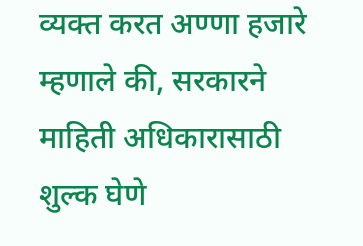व्यक्त करत अण्णा हजारे म्हणाले की, सरकारने माहिती अधिकारासाठी शुल्क घेणे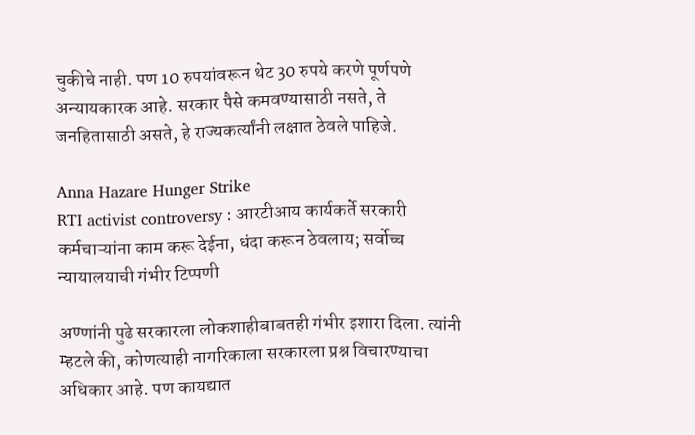चुकीचे नाही. पण 10 रुपयांवरून थेट 30 रुपये करणे पूर्णपणे अन्यायकारक आहे. सरकार पैसे कमवण्यासाठी नसते, ते जनहितासाठी असते, हे राज्यकर्त्यांनी लक्षात ठेवले पाहिजे.

Anna Hazare Hunger Strike
RTI activist controversy : आरटीआय कार्यकर्ते सरकारी कर्मचाऱ्यांना काम करू देईना, धंदा करून ठेवलाय; सर्वोच्च न्यायालयाची गंभीर टिप्पणी

अण्णांनी पुढे सरकारला लोकशाहीबाबतही गंभीर इशारा दिला. त्यांनी म्हटले की, कोणत्याही नागरिकाला सरकारला प्रश्न विचारण्याचा अधिकार आहे. पण कायद्यात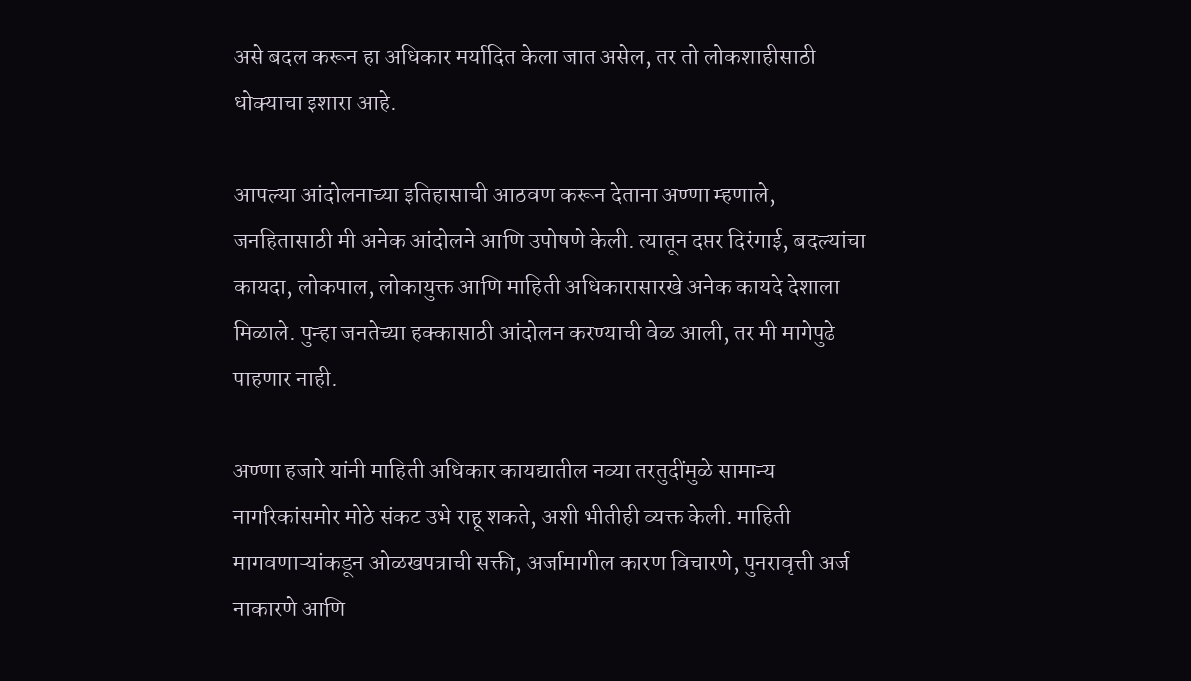असे बदल करून हा अधिकार मर्यादित केला जात असेल, तर तो लोकशाहीसाठी धोक्याचा इशारा आहे.

आपल्या आंदोलनाच्या इतिहासाची आठवण करून देताना अण्णा म्हणाले, जनहितासाठी मी अनेक आंदोलने आणि उपोषणे केली. त्यातून दप्तर दिरंगाई, बदल्यांचा कायदा, लोकपाल, लोकायुक्त आणि माहिती अधिकारासारखे अनेक कायदे देशाला मिळाले. पुन्हा जनतेच्या हक्कासाठी आंदोलन करण्याची वेळ आली, तर मी मागेपुढे पाहणार नाही.

अण्णा हजारे यांनी माहिती अधिकार कायद्यातील नव्या तरतुदींमुळे सामान्य नागरिकांसमोर मोठे संकट उभे राहू शकते, अशी भीतीही व्यक्त केली. माहिती मागवणाऱ्यांकडून ओळखपत्राची सक्ती, अर्जामागील कारण विचारणे, पुनरावृत्ती अर्ज नाकारणे आणि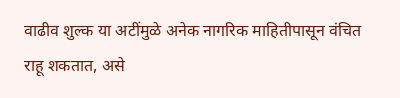वाढीव शुल्क या अटींमुळे अनेक नागरिक माहितीपासून वंचित राहू शकतात, असे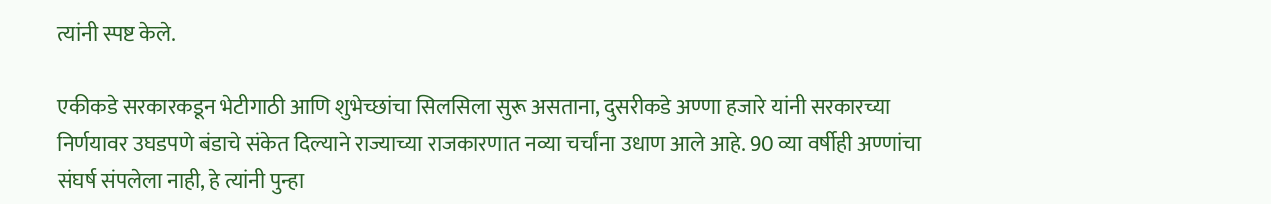त्यांनी स्पष्ट केले.

एकीकडे सरकारकडून भेटीगाठी आणि शुभेच्छांचा सिलसिला सुरू असताना, दुसरीकडे अण्णा हजारे यांनी सरकारच्या निर्णयावर उघडपणे बंडाचे संकेत दिल्याने राज्याच्या राजकारणात नव्या चर्चांना उधाण आले आहे. 90 व्या वर्षीही अण्णांचा संघर्ष संपलेला नाही, हे त्यांनी पुन्हा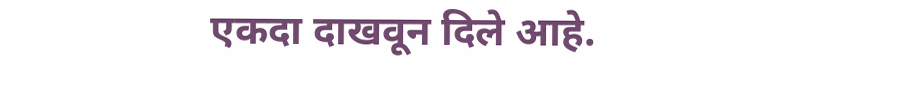एकदा दाखवून दिले आहे.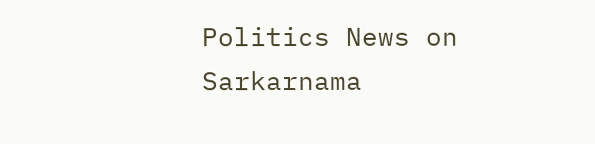Politics News on Sarkarnama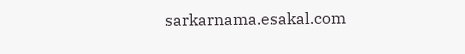sarkarnama.esakal.com